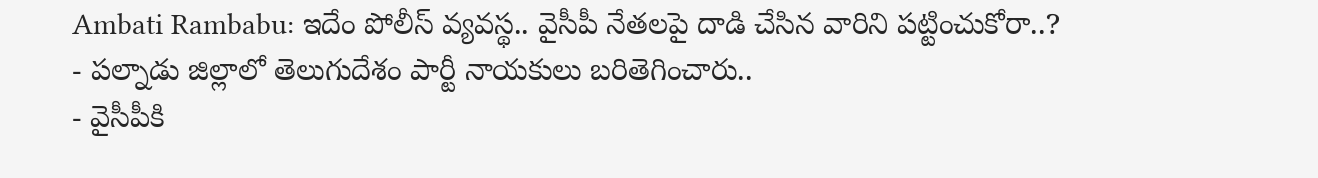Ambati Rambabu: ఇదేం పోలీస్ వ్యవస్థ.. వైసీపీ నేతలపై దాడి చేసిన వారిని పట్టించుకోరా..?
- పల్నాడు జిల్లాలో తెలుగుదేశం పార్టీ నాయకులు బరితెగించారు..
- వైసీపీకి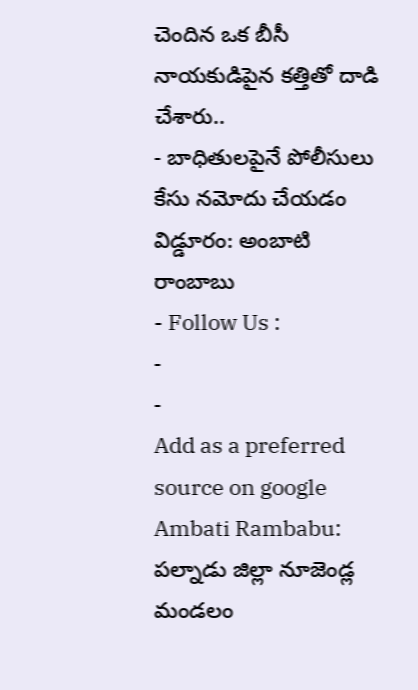చెందిన ఒక బీసీ నాయకుడిపైన కత్తితో దాడి చేశారు..
- బాధితులపైనే పోలీసులు కేసు నమోదు చేయడం విడ్డూరం: అంబాటి రాంబాబు
- Follow Us :
-
-
Add as a preferred
source on google
Ambati Rambabu: పల్నాడు జిల్లా నూజెండ్ల మండలం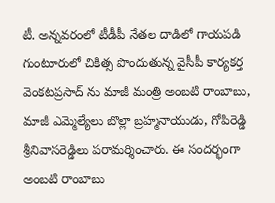టీ. అన్నవరంలో టీడీపీ నేతల దాడిలో గాయపడి గుంటూరులో చికిత్స పొందుతున్న వైసీపీ కార్యకర్త వెంకటప్రసాద్ ను మాజీ మంత్రి అంబటి రాంబాబు, మాజీ ఎమ్మెల్యేలు బొల్లా బ్రహ్మనాయుడు, గోపిరెడ్డి శ్రీనివాసరెడ్డిలు పరామర్శించారు. ఈ సందర్భంగా అంబటి రాంబాబు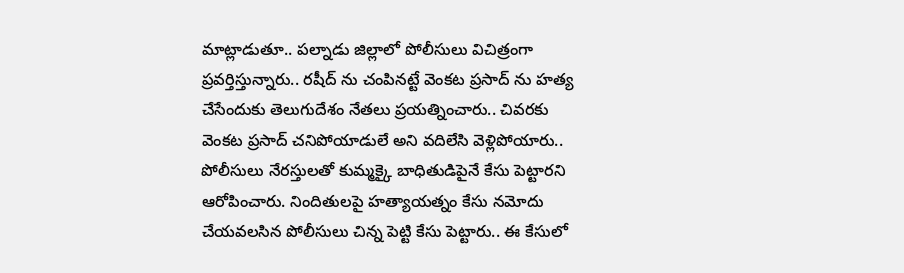మాట్లాడుతూ.. పల్నాడు జిల్లాలో పోలీసులు విచిత్రంగా ప్రవర్తిస్తున్నారు.. రషీద్ ను చంపినట్టే వెంకట ప్రసాద్ ను హత్య చేసేందుకు తెలుగుదేశం నేతలు ప్రయత్నించారు.. చివరకు వెంకట ప్రసాద్ చనిపోయాడులే అని వదిలేసి వెళ్లిపోయారు.. పోలీసులు నేరస్తులతో కుమ్మక్కై బాధితుడిపైనే కేసు పెట్టారని ఆరోపించారు. నిందితులపై హత్యాయత్నం కేసు నమోదు చేయవలసిన పోలీసులు చిన్న పెట్టి కేసు పెట్టారు.. ఈ కేసులో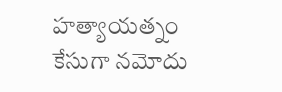హత్యాయత్నం కేసుగా నమోదు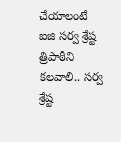చేయాలంటే ఐజి సర్వ శ్రేష్ట త్రిపాఠీని కలవాలి.. సర్వ శ్రేష్ట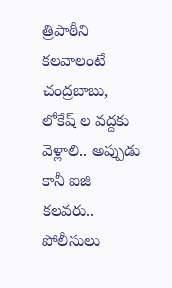త్రిపాఠీని కలవాలంటే చంద్రబాబు, లోకేష్ ల వద్దకు వెళ్లాలి.. అప్పుడు కానీ ఐజి కలవరు.. పోలీసులు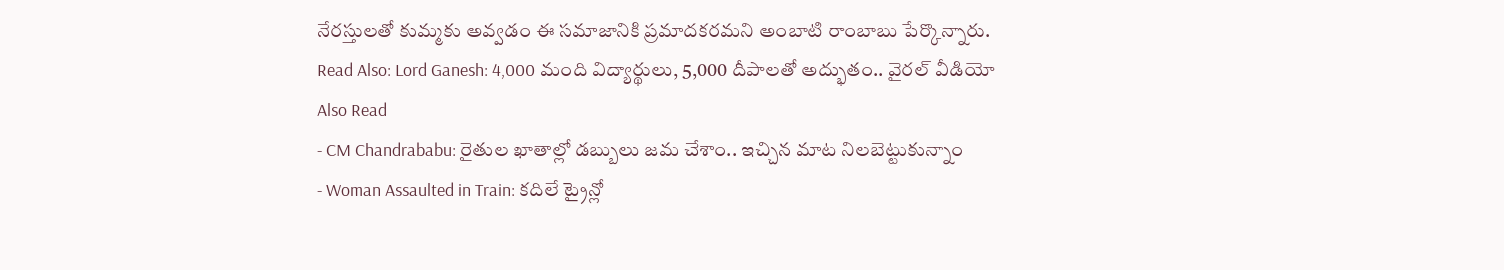నేరస్తులతో కుమ్మకు అవ్వడం ఈ సమాజానికి ప్రమాదకరమని అంబాటి రాంబాబు పేర్కొన్నారు.
Read Also: Lord Ganesh: 4,000 మంది విద్యార్థులు, 5,000 దీపాలతో అద్భుతం.. వైరల్ వీడియో
Also Read
- CM Chandrababu: రైతుల ఖాతాల్లో డబ్బులు జమ చేశాం.. ఇచ్చిన మాట నిలబెట్టుకున్నాం
- Woman Assaulted in Train: కదిలే ట్రైన్లో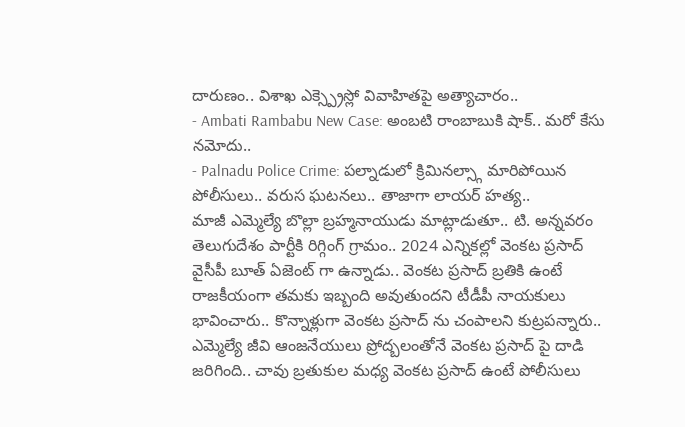దారుణం.. విశాఖ ఎక్స్ప్రెస్లో వివాహితపై అత్యాచారం..
- Ambati Rambabu New Case: అంబటి రాంబాబుకి షాక్.. మరో కేసు నమోదు..
- Palnadu Police Crime: పల్నాడులో క్రిమినల్స్గా మారిపోయిన పోలీసులు.. వరుస ఘటనలు.. తాజాగా లాయర్ హత్య..
మాజీ ఎమ్మెల్యే బొల్లా బ్రహ్మనాయుడు మాట్లాడుతూ.. టి. అన్నవరం తెలుగుదేశం పార్టీకి రిగ్గింగ్ గ్రామం.. 2024 ఎన్నికల్లో వెంకట ప్రసాద్ వైసీపీ బూత్ ఏజెంట్ గా ఉన్నాడు.. వెంకట ప్రసాద్ బ్రతికి ఉంటే రాజకీయంగా తమకు ఇబ్బంది అవుతుందని టీడీపీ నాయకులు భావించారు.. కొన్నాళ్లుగా వెంకట ప్రసాద్ ను చంపాలని కుట్రపన్నారు.. ఎమ్మెల్యే జీవి ఆంజనేయులు ప్రోద్బలంతోనే వెంకట ప్రసాద్ పై దాడి జరిగింది.. చావు బ్రతుకుల మధ్య వెంకట ప్రసాద్ ఉంటే పోలీసులు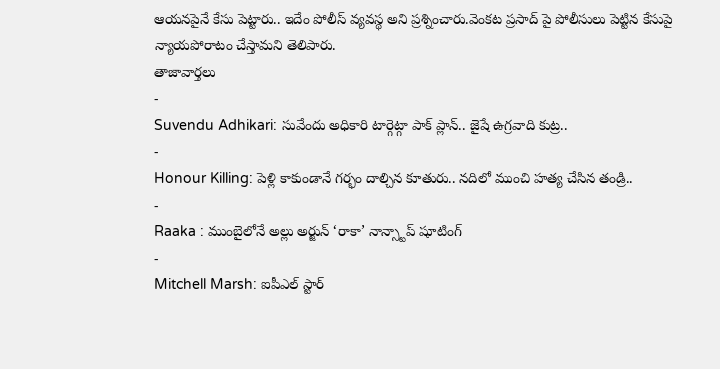ఆయనపైనే కేసు పెట్టారు.. ఇదేం పోలీస్ వ్యవస్థ అని ప్రశ్నించారు.వెంకట ప్రసాద్ పై పోలీసులు పెట్టిన కేసుపై న్యాయపోరాటం చేస్తామని తెలిపారు.
తాజావార్తలు
-
Suvendu Adhikari: సువేందు అధికారి టార్గెట్గా పాక్ ప్లాన్.. జైషే ఉగ్రవాది కుట్ర..
-
Honour Killing: పెళ్లి కాకుండానే గర్భం దాల్చిన కూతురు.. నదిలో ముంచి హత్య చేసిన తండ్రి..
-
Raaka : ముంబైలోనే అల్లు అర్జున్ ‘రాకా’ నాన్స్టాప్ షూటింగ్
-
Mitchell Marsh: ఐపీఎల్ స్టార్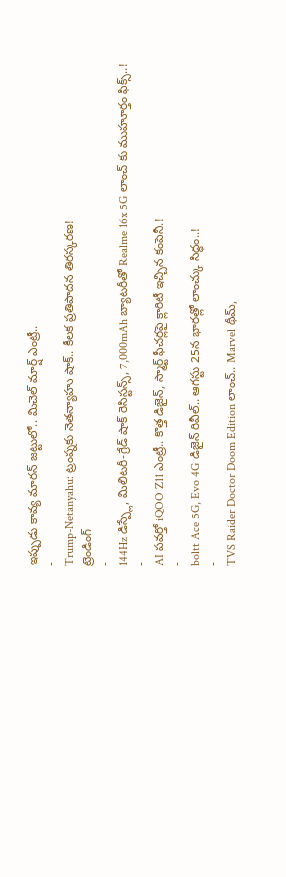ఇప్పుడు కావ్య మారన్ జట్టులో.. మిచెల్ మార్ష్ ఎంట్రీ..
-
Trump-Netanyahu: ట్రంప్నకు నెతన్యాహు షాక్.. కీలక ప్రతిపాదన తిరస్కరణ!
ట్రెండింగ్
-
144Hz డిస్ప్లే, మిలిటరీ-గ్రేడ్ షాక్ రెసిస్టన్స్, 7,000mAh బ్యాటరీతో Realme 16x 5G లాంచ్ కు ముహూర్తం ఫిక్స్..!
-
AI పవర్తో iQOO Z11 ఎంట్రీ.. కొత్త డిజైన్, స్మార్ట్ ఫీచర్లపై క్లారిటీ ఇచ్చిన కంపెనీ.!
-
boltt Ace 5G, Evo 4G డిజైన్ రివీల్.. ఆగస్టు 25న భారత్లో లాంచ్కు సిద్ధం..!
-
TVS Raider Doctor Doom Edition లాంచ్.. Marvel థీమ్,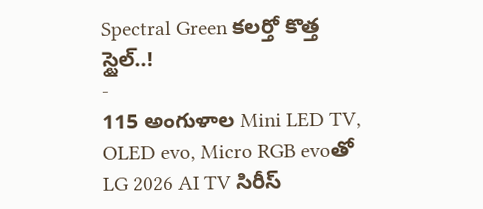Spectral Green కలర్తో కొత్త స్టైల్..!
-
115 అంగుళాల Mini LED TV, OLED evo, Micro RGB evoతో LG 2026 AI TV సిరీస్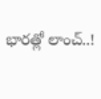భారత్లో లాంచ్..!